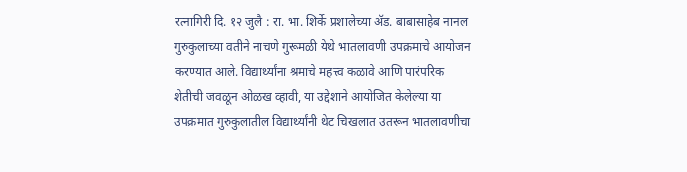रत्नागिरी दि. १२ जुलै : रा. भा. शिर्के प्रशालेच्या ॲड. बाबासाहेब नानल गुरुकुलाच्या वतीने नाचणे गुरूमळी येथे भातलावणी उपक्रमाचे आयोजन करण्यात आले. विद्यार्थ्यांना श्रमाचे महत्त्व कळावे आणि पारंपरिक शेतीची जवळून ओळख व्हावी, या उद्देशाने आयोजित केलेल्या या उपक्रमात गुरुकुलातील विद्यार्थ्यांनी थेट चिखलात उतरून भातलावणीचा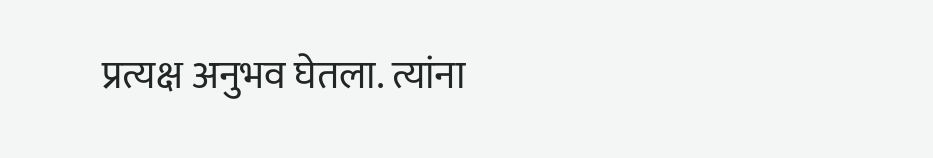प्रत्यक्ष अनुभव घेतला. त्यांना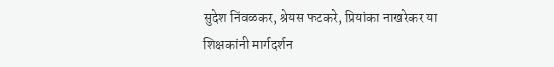सुदेश निंवळकर, श्रेयस फटकरे, प्रियांका नाखरेकर या शिक्षकांनी मार्गदर्शन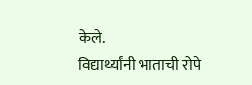केले.
विद्यार्थ्यांनी भाताची रोपे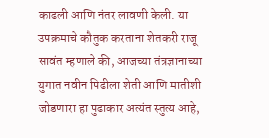काढली आणि नंतर लावणी केली. या उपक्रमाचे कौतुक करताना शेतकरी राजू सावंत म्हणाले की, आजच्या तंत्रज्ञानाच्या युगात नवीन पिढीला शेती आणि मातीशी जोडणारा हा पुढाकार अत्यंत स्तुत्य आहे,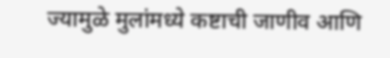ज्यामुळे मुलांमध्ये कष्टाची जाणीव आणि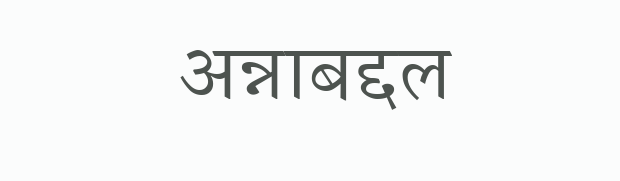अन्नाबद्दल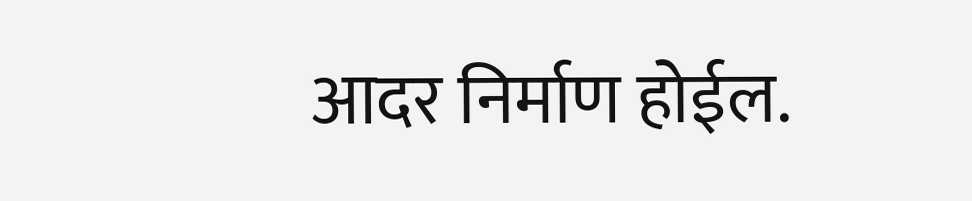आदर निर्माण होईल.